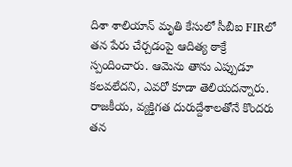దిశా శాలియాన్ మృతి కేసులో సీబీఐ FIRలో తన పేరు చేర్చడంపై ఆదిత్య ఠాక్రే స్పందించారు. ఆమెను తాను ఎప్పుడూ కలవలేదని, ఎవరో కూడా తెలియదన్నారు. రాజకీయ, వ్యక్తిగత దురుద్దేశాలతోనే కొందరు తన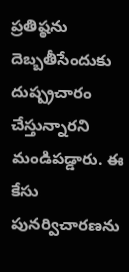ప్రతిష్ఠను దెబ్బతీసేందుకు దుష్ప్రచారం చేస్తున్నారని మండిపడ్డారు. ఈ కేసు పునర్విచారణను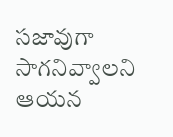సజావుగా సాగనివ్వాలని ఆయన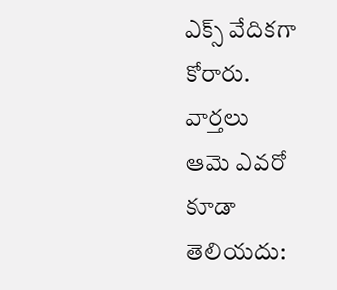ఎక్స్ వేదికగా కోరారు.
వార్తలు
ఆమె ఎవరో కూడా తెలియదు: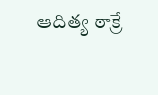ఆదిత్య ఠాక్రే